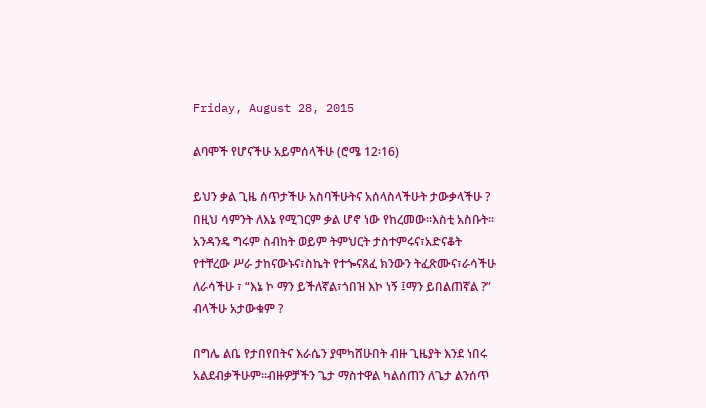Friday, August 28, 2015

ልባሞች የሆናችሁ አይምሰላችሁ (ሮሜ 12፡16)

ይህን ቃል ጊዜ ሰጥታችሁ አስባችሁትና አሰላስላችሁት ታውቃላችሁ ? በዚህ ሳምንት ለእኔ የሚገርም ቃል ሆኖ ነው የከረመው፡፡እስቲ አስቡት፡፡አንዳንዴ ግሩም ስብከት ወይም ትምህርት ታስተምሩና፣አድናቆት የተቸረው ሥራ ታከናውኑና፣ስኬት የተጐናጸፈ ክንውን ትፈጽሙና፣ራሳችሁ ለራሳችሁ ፣ “እኔ ኮ ማን ይችለኛል፣ጎበዝ እኮ ነኝ ፤ማን ይበልጠኛል ?” ብላችሁ አታውቁም ?

በግሌ ልቤ የታበየበትና እራሴን ያሞካሸሁበት ብዙ ጊዜያት እንደ ነበሩ አልደብቃችሁም፡፡ብዙዎቻችን ጌታ ማስተዋል ካልሰጠን ለጌታ ልንሰጥ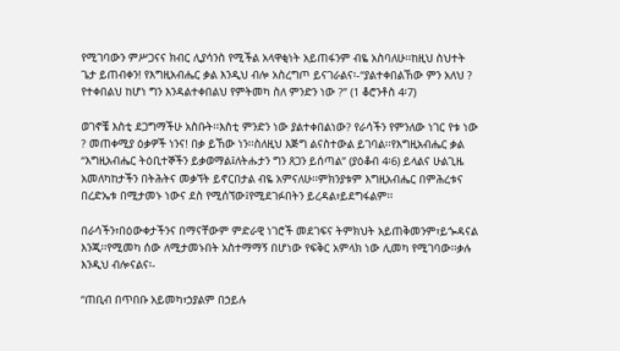የሚገባውን ምሥጋናና ክብር ሊያሳንስ የሚችል አላዋቂነት አይጠፋንም ብዬ አስባለሁ፡፡ከዚህ ስህተት ጌታ ይጠብቀን! የእግዚአብሔር ቃል እንዲህ ብሎ አስረግጦ ይናገራልና፡-“ያልተቀበልኸው ምን አለህ ? የተቀበልህ ከሆነ ግን እንዳልተቀበልህ የምትመካ ስለ ምንድን ነው ?” (1 ቆሮንቶስ 4፡7)

ወገኖቼ እስቲ ደጋግማችሁ አስቡት፡፡እስቲ ምንድን ነው ያልተቀበልነው? የራሳችን የምንለው ነገር የቱ ነው ? መጠቀሚያ ዕቃዎች ነንና! በቃ ይኸው ነን፡፡ስለዚህ እጅግ ልናስተውል ይገባል፡፡የእግዚአብሔር ቃል “እግዚአብሔር ትዕቢተኞችን ይቃወማል፤ለትሑታን ግን ጸጋን ይሰጣል” (ያዕቆብ 4፡6) ይላልና ሁልጊዜ አመለካከታችን በትሕትና መቃኘት ይኖርበታል ብዬ አምናለሁ፡፡ምክንያቱም እግዚአብሔር በምሕረቱና በረድኤቱ በሚታመኑ ነውና ደስ የሚሰኘው፤የሚደገፉበትን ይረዳል፣ይደግፋልም፡፡

በራሳችን፣በዕውቀታችንና በማናቸውም ምድራዊ ነገሮች መደገፍና ትምክህት አይጠቅመንም፣ይጐዳናል እንጂ፡፡የሚመካ ሰው ለሚታመኑበት አስተማማኝ በሆነው የፍቅር አምላክ ነው ሊመካ የሚገባው፡፡ቃሉ እንዲህ ብሎናልና፡-

“ጠቢብ በጥበቡ አይመካ፣ኃያልም በኃይሉ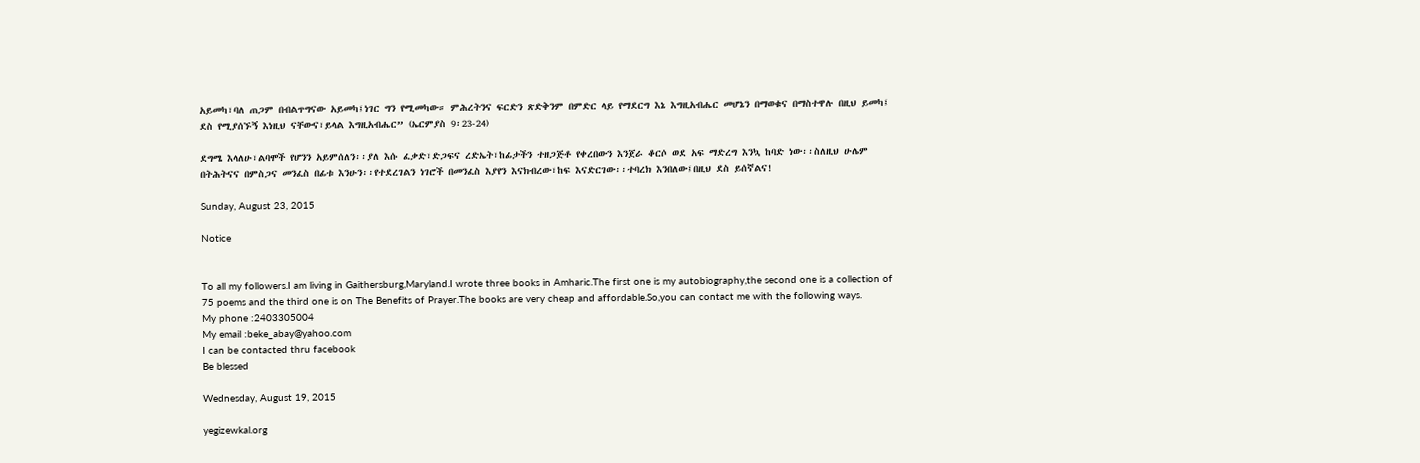አይመካ፣ባለ ጠጋም በብልጥግናው አይመካ፤ነገር ግን የሚመካው። ምሕረትንና ፍርድን ጽድቅንም በምድር ላይ የማደርግ እኔ እግዚአብሔር መሆኔን በማወቁና በማስተዋሉ በዚህ ይመካ፤ ደስ የሚያሰኙኝ እነዚህ ናቸውና፣ይላል እግዚአብሔር” (ኤርምያስ 9፡23-24)

ደግሜ እላለሁ፣ልባሞች የሆንን አይምሰለን፡፡ያለ እሱ ፈቃድ፣ድጋፍና ረድኤት፣ከፊታችን ተዘጋጅቶ የቀረበውን እንጀራ ቆርሶ ወደ አፍ ማድረግ እንኳ ከባድ ነው፡፡ስለዚህ ሁሌም በትሕትናና በምስጋና መንፈስ በፊቱ እንሁን፡፡የተደረገልን ነገሮች በመንፈስ እያየን እናክብረው፣ከፍ እናድርገው፡፡ተባረክ እንበለው፤በዚህ ደስ ይሰኛልና!

Sunday, August 23, 2015

Notice


To all my followers.I am living in Gaithersburg,Maryland.I wrote three books in Amharic.The first one is my autobiography,the second one is a collection of 75 poems and the third one is on The Benefits of Prayer.The books are very cheap and affordable.So,you can contact me with the following ways.
My phone :2403305004
My email :beke_abay@yahoo.com
I can be contacted thru facebook
Be blessed

Wednesday, August 19, 2015

yegizewkal.org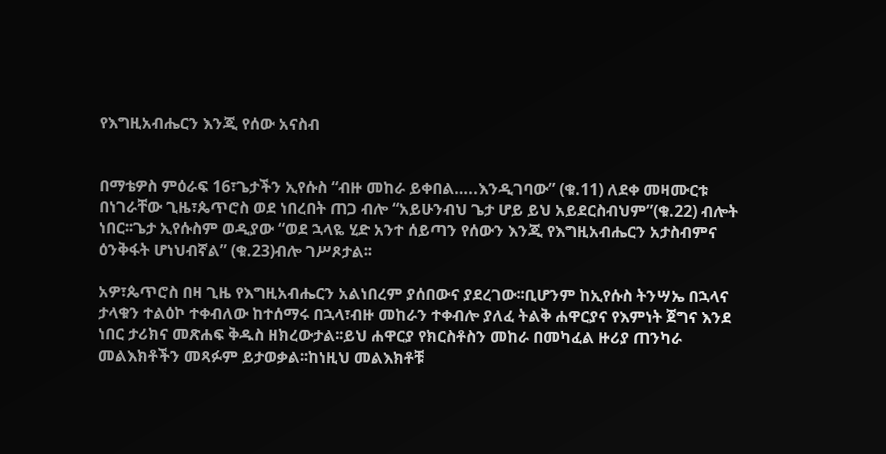የእግዚአብሔርን እንጂ የሰው አናስብ


በማቴዎስ ምዕራፍ 16፣ጌታችን ኢየሱስ “ብዙ መከራ ይቀበል…..እንዲገባው” (ቁ.11) ለደቀ መዛሙርቱ በነገራቸው ጊዜ፣ጴጥሮስ ወደ ነበረበት ጠጋ ብሎ “አይሁንብህ ጌታ ሆይ ይህ አይደርስብህም”(ቁ.22) ብሎት ነበር፡፡ጌታ ኢየሱስም ወዲያው “ወደ ኋላዬ ሂድ አንተ ሰይጣን የሰውን እንጂ የእግዚአብሔርን አታስብምና ዕንቅፋት ሆነህብኛል” (ቁ.23)ብሎ ገሥጾታል፡፡

አዎ፣ጴጥሮስ በዛ ጊዜ የእግዚአብሔርን አልነበረም ያሰበውና ያደረገው፡፡ቢሆንም ከኢየሱስ ትንሣኤ በኋላና ታላቁን ተልዕኮ ተቀብለው ከተሰማሩ በኋላ፣ብዙ መከራን ተቀብሎ ያለፈ ትልቅ ሐዋርያና የእምነት ጀግና እንደ ነበር ታሪክና መጽሐፍ ቅዱስ ዘክረውታል፡፡ይህ ሐዋርያ የክርስቶስን መከራ በመካፈል ዙሪያ ጠንካራ መልእክቶችን መጻፉም ይታወቃል፡፡ከነዚህ መልእክቶቹ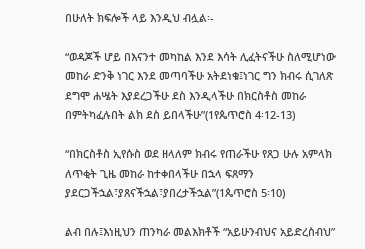በሁለት ክፍሎች ላይ እንዲህ ብሏል፡-

“ወዳጆች ሆይ በእናንተ መካከል እንደ እሳት ሊፈትናችሁ ስለሚሆነው መከራ ድንቅ ነገር እንደ መጣባችሁ አትደነቁ፤ነገር ግን ክብሩ ሲገለጽ ደግሞ ሐሤት እያደረጋችሁ ደስ እንዲላችሁ በክርስቶስ መከራ በምትካፈሉበት ልክ ደስ ይበላችሁ”(1የጴጥሮስ 4፡12-13)

“በክርስቶስ ኢየሱስ ወደ ዘላለም ክብሩ የጠራችሁ የጸጋ ሁሉ አምላክ ለጥቂት ጊዜ መከራ ከተቀበላችሁ በኋላ ፍጸማን ያደርጋችኋል፣ያጸናችኋል፣ያበረታችኋል”(1ጴጥሮስ 5፡10)

ልብ በሉ፤እነዚህን ጠንካራ መልእክቶች “አይሁንብህና አይድረስብህ”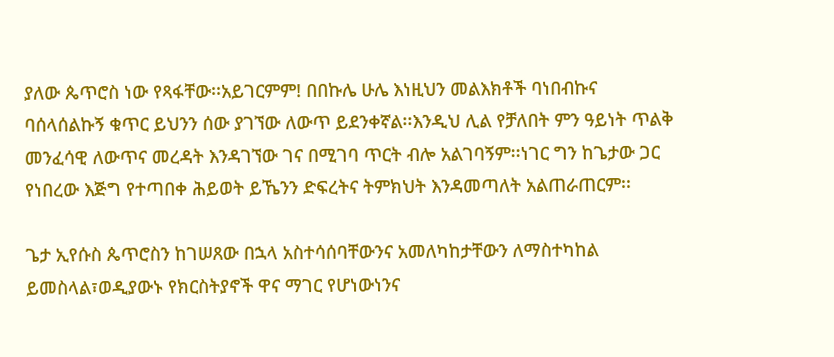ያለው ጴጥሮስ ነው የጻፋቸው፡፡አይገርምም! በበኩሌ ሁሌ እነዚህን መልእክቶች ባነበብኩና ባሰላሰልኩኝ ቁጥር ይህንን ሰው ያገኘው ለውጥ ይደንቀኛል፡፡እንዲህ ሊል የቻለበት ምን ዓይነት ጥልቅ መንፈሳዊ ለውጥና መረዳት እንዳገኘው ገና በሚገባ ጥርት ብሎ አልገባኝም፡፡ነገር ግን ከጌታው ጋር የነበረው እጅግ የተጣበቀ ሕይወት ይኼንን ድፍረትና ትምክህት እንዳመጣለት አልጠራጠርም፡፡

ጌታ ኢየሱስ ጴጥሮስን ከገሠጸው በኋላ አስተሳሰባቸውንና አመለካከታቸውን ለማስተካከል ይመስላል፣ወዲያውኑ የክርስትያኖች ዋና ማገር የሆነውነንና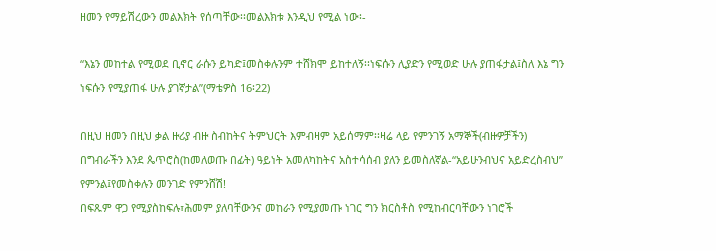ዘመን የማይሽረውን መልእክት የሰጣቸው፡፡መልእክቱ እንዲህ የሚል ነው፡-

“እኔን መከተል የሚወደ ቢኖር ራሱን ይካድ፤መስቀሉንም ተሸክሞ ይከተለኝ፡፡ነፍሱን ሊያድን የሚወድ ሁሉ ያጠፋታል፤ስለ እኔ ግን ነፍሱን የሚያጠፋ ሁሉ ያገኛታል”(ማቴዎስ 16፡22)

በዚህ ዘመን በዚህ ቃል ዙሪያ ብዙ ስብከትና ትምህርት እምብዛም አይሰማም፡፡ዛሬ ላይ የምንገኝ አማኞች(ብዙዎቻችን) በግብራችን እንደ ጴጥሮስ(ከመለወጡ በፊት) ዓይነት አመለካከትና አስተሳሰብ ያለን ይመስለኛል-“አይሁንብህና አይድረስብህ” የምንል፤የመስቀሉን መንገድ የምንሸሽ!
በፍጹም ዋጋ የሚያስከፍሉ፣ሕመም ያለባቸውንና መከራን የሚያመጡ ነገር ግን ክርስቶስ የሚከብርባቸውን ነገሮች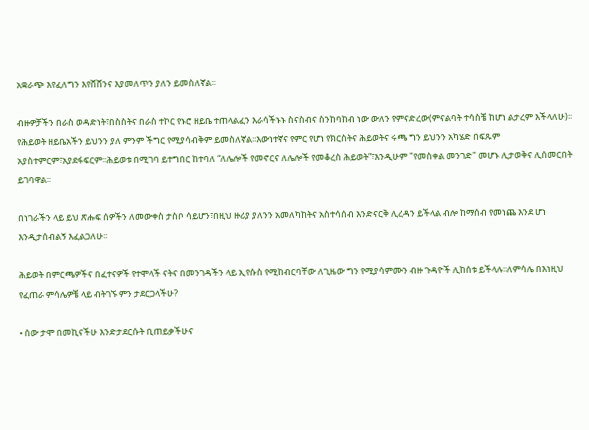አቋራጭ እየፈለግን እየሸሸንና እያመለጥን ያለን ይመስለኛል፡፡

ብዙዎቻችን በራስ ወዳድነት፣በስስትና በራስ ተኮር የኑሮ ዘይቤ ተጠላልፈን እራሳችኑኑ ስናስብና ስንከባከብ ነው ውለን የምናድረው(ምናልባት ተሳስቼ ከሆነ ልታረም እችላለሁ)፡፡የሕይወት ዘይቤአችን ይህንን ያለ ምንም ችግር የሚያሳብቅም ይመስለኛል፡፡እውነተኛና የምር የሆነ የክርስትና ሕይወትና ሩጫ ግን ይህንን አካሄድ በፍጹም አያስተምርም፣አያደፋፍርም፡፡ሕይወቱ በሚገባ ይተግበር ከተባለ “ለሌሎች የመኖርና ለሌሎች የመቆረስ ሕይወት”፣እንዲሁም "የመስቀል መንገድ" መሆኑ ሊታወቅና ሊሰመርበት ይገባዋል፡፡

በነገራችን ላይ ይህ ጽሑፍ ሰዎችን ለመውቀስ ታስቦ ሳይሆን፣በዚህ ዙሪያ ያለንን አመለካከትና አስተሳሰብ እንድናርቅ ሊረዳን ይችላል ብሎ ከማሰብ የመነጨ እንደ ሆነ እንዲታሰብልኝ እፈልጋለሁ፡፡

ሕይወት በምርጫዎችና በፈተናዎች የተሞላች ናትና በመንገዳችን ላይ ኢየሱስ የሚከብርባቸው ለጊዜው ግን የሚያሳምሙን ብዙ ጉዳዮች ሊከሰቱ ይችላሉ፡፡ለምሳሌ በእነዚህ የፈጠራ ምሳሌዎቼ ላይ ብትገኙ ምን ታደርጋላችሁ?

• ሰው ታሞ በመኪናችሁ እንድታደርሱት ቢጠይቃችሁና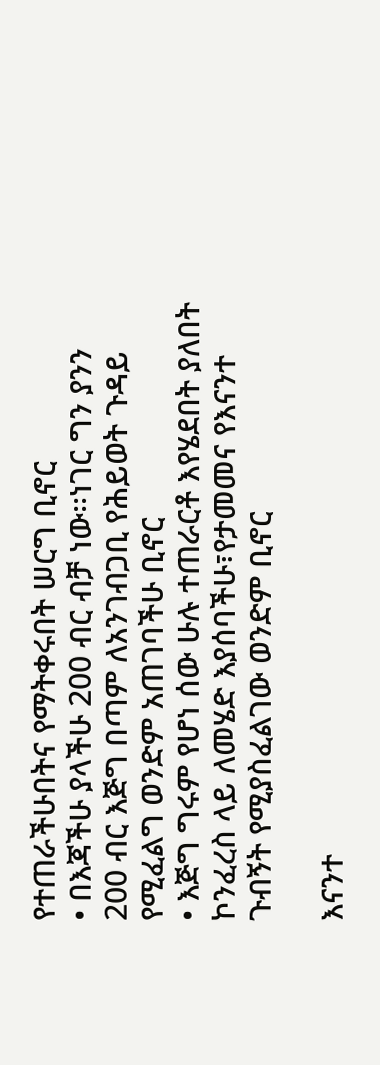የተጠራችሁበትና የማትቀሩበት ሠርግ ቢኖር
• በእጃችሁ ያላችሁ 200 ብር ብቻ ነው፡፡ነገር ግን ያንን 200 ብር እጅግ በጣም ለአንገብጋቢ የሕይወት ጉዳይ የሚፈልግ ወንድም አጠገባችሁ ቢኖር
• እጅግ ግሩም የሆነ ሰው ሁሉ ተጠራርቶ እየሄደበት ያለበት ኮንፈረስ ላይ ለመሄድ እያሰባችሁ፣የታመመና የእናንተ ጉብኝት የሚያስፈልገው ወንድም ቢኖር

እናንተ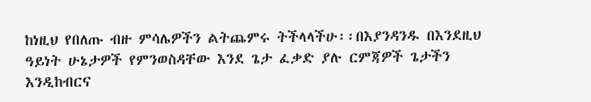ከነዚህ የበለጡ ብዙ ምሳሌዎችን ልትጨምሩ ትችላላችሁ፡፡በእያንዳንዱ በእንደዚህ ዓይነት ሁኔታዎች የምንወስዳቸው እንደ ጌታ ፈቃድ ያሉ ርምጃዎች ጌታችን እንዲከብርና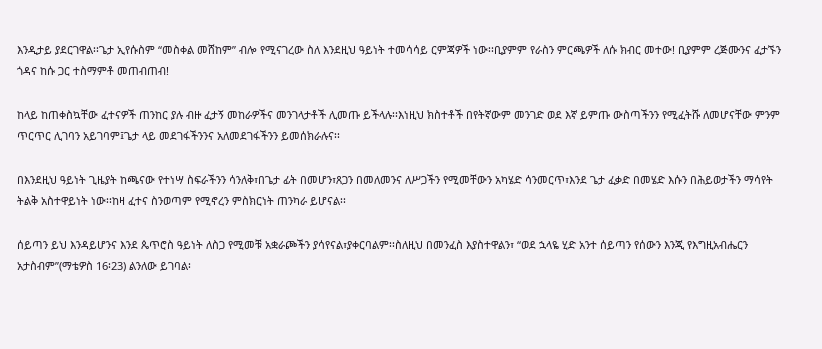እንዲታይ ያደርገዋል፡፡ጌታ ኢየሱስም “መስቀል መሸከም” ብሎ የሚናገረው ስለ እንደዚህ ዓይነት ተመሳሳይ ርምጃዎች ነው፡፡ቢያምም የራስን ምርጫዎች ለሱ ክብር መተው! ቢያምም ረጅሙንና ፈታኙን ጎዳና ከሱ ጋር ተስማምቶ መጠብጠብ!

ከላይ ከጠቀስኳቸው ፈተናዎች ጠንከር ያሉ ብዙ ፈታኝ መከራዎችና መንገላታቶች ሊመጡ ይችላሉ፡፡እነዚህ ክስተቶች በየትኛውም መንገድ ወደ እኛ ይምጡ ውስጣችንን የሚፈትሹ ለመሆናቸው ምንም ጥርጥር ሊገባን አይገባም፤ጌታ ላይ መደገፋችንንና አለመደገፋችንን ይመሰክራሉና፡፡

በእንደዚህ ዓይነት ጊዜያት ከጫናው የተነሣ ስፍራችንን ሳንለቅ፣በጌታ ፊት በመሆን፣ጸጋን በመለመንና ለሥጋችን የሚመቸውን አካሄድ ሳንመርጥ፣እንደ ጌታ ፈቃድ በመሄድ እሱን በሕይወታችን ማሳየት ትልቅ አስተዋይነት ነው፡፡ከዛ ፈተና ስንወጣም የሚኖረን ምስክርነት ጠንካራ ይሆናል፡፡

ሰይጣን ይህ እንዳይሆንና እንደ ጴጥሮስ ዓይነት ለስጋ የሚመቹ አቋራጮችን ያሳየናል፣ያቀርባልም፡፡ስለዚህ በመንፈስ እያስተዋልን፣ “ወደ ኋላዬ ሂድ አንተ ሰይጣን የሰውን እንጂ የእግዚአብሔርን አታስብም”(ማቴዎስ 16፡23) ልንለው ይገባል፡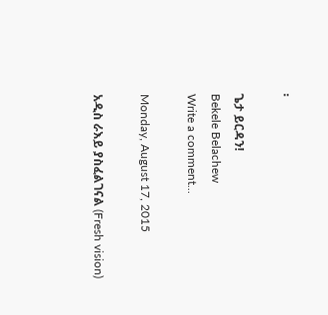፡

ጌታ ይርዳን!
Bekele Belachew
Write a comment...

Monday, August 17, 2015

አዲስ ራእይ ያስፈልገናል (Fresh vision)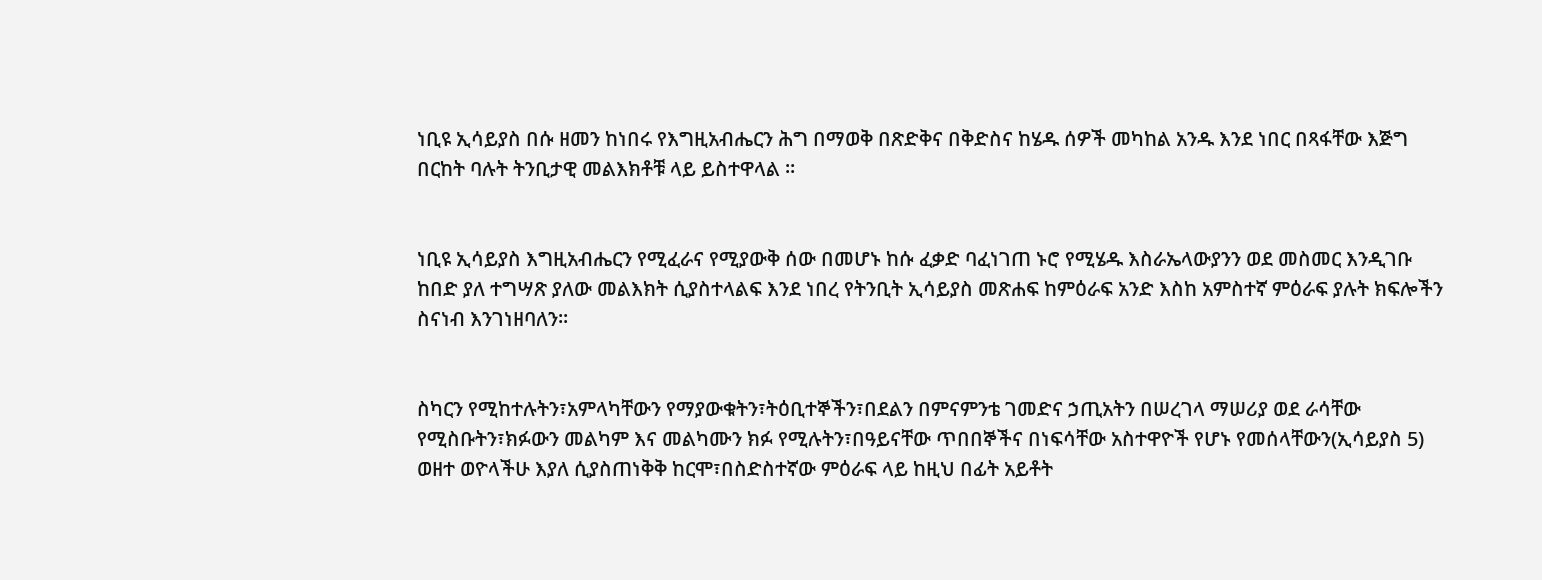ነቢዩ ኢሳይያስ በሱ ዘመን ከነበሩ የእግዚአብሔርን ሕግ በማወቅ በጽድቅና በቅድስና ከሄዱ ሰዎች መካከል አንዱ እንደ ነበር በጻፋቸው እጅግ በርከት ባሉት ትንቢታዊ መልእክቶቹ ላይ ይስተዋላል ፡፡


ነቢዩ ኢሳይያስ እግዚአብሔርን የሚፈራና የሚያውቅ ሰው በመሆኑ ከሱ ፈቃድ ባፈነገጠ ኑሮ የሚሄዱ እስራኤላውያንን ወደ መስመር እንዲገቡ ከበድ ያለ ተግሣጽ ያለው መልእክት ሲያስተላልፍ እንደ ነበረ የትንቢት ኢሳይያስ መጽሐፍ ከምዕራፍ አንድ እስከ አምስተኛ ምዕራፍ ያሉት ክፍሎችን ስናነብ እንገነዘባለን፡፡


ስካርን የሚከተሉትን፣አምላካቸውን የማያውቁትን፣ትዕቢተኞችን፣በደልን በምናምንቴ ገመድና ኃጢአትን በሠረገላ ማሠሪያ ወደ ራሳቸው የሚስቡትን፣ክፉውን መልካም እና መልካሙን ክፉ የሚሉትን፣በዓይናቸው ጥበበኞችና በነፍሳቸው አስተዋዮች የሆኑ የመሰላቸውን(ኢሳይያስ 5) ወዘተ ወዮላችሁ እያለ ሲያስጠነቅቅ ከርሞ፣በስድስተኛው ምዕራፍ ላይ ከዚህ በፊት አይቶት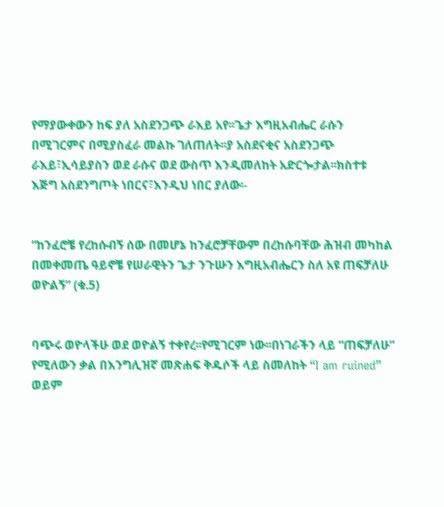የማያውቀውን ከፍ ያለ አስደንጋጭ ራእይ አየ፡፡ጌታ እግዚአብሔር ራሱን በሚገርምና በሚያስፈራ መልኩ ገለጠለት፡፡ያ አስደናቂና አስደንጋጭ ራእይ፣ኢሳይያስን ወደ ራሱና ወደ ውስጥ እንዲመለከት አድርጐታል፡፡ክስተቱ እጅግ አስደንግጦት ነበርና፣እንዲህ ነበር ያለው፡-


“ከንፈሮቼ የረከሱብኝ ሰው በመሆኔ ከንፈሮቻቸውም በረከሱባቸው ሕዝብ መካከል በመቀመጤ ዓይኖቼ የሠራዊትን ጌታ ንጉሡን እግዚአብሔርን ስለ አዩ ጠፍቻለሁ ወዮልኝ” (ቁ.5)


ባጭሩ ወዮላችሁ ወደ ወዮልኝ ተቀየረ፡፡የሚገርም ነው፡፡በነገራችን ላይ “ጠፍቻለሁ” የሚለውን ቃል በእንግሊዝኛ መጽሐፍ ቅዱሶች ላይ ስመለከት “I am ruined” ወይም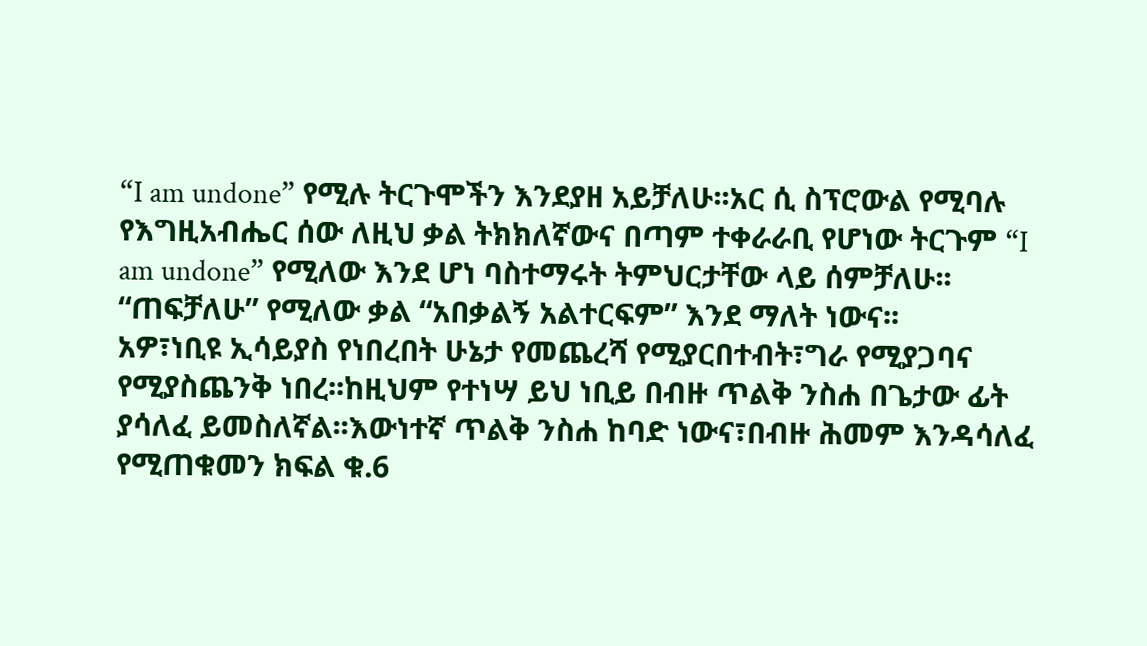“I am undone” የሚሉ ትርጉሞችን እንደያዘ አይቻለሁ፡፡አር ሲ ስፕሮውል የሚባሉ የእግዚአብሔር ሰው ለዚህ ቃል ትክክለኛውና በጣም ተቀራራቢ የሆነው ትርጉም “I am undone” የሚለው እንደ ሆነ ባስተማሩት ትምህርታቸው ላይ ሰምቻለሁ፡፡ “ጠፍቻለሁ” የሚለው ቃል “አበቃልኝ አልተርፍም” እንደ ማለት ነውና፡፡
አዎ፣ነቢዩ ኢሳይያስ የነበረበት ሁኔታ የመጨረሻ የሚያርበተብት፣ግራ የሚያጋባና የሚያስጨንቅ ነበረ፡፡ከዚህም የተነሣ ይህ ነቢይ በብዙ ጥልቅ ንስሐ በጌታው ፊት ያሳለፈ ይመስለኛል፡፡እውነተኛ ጥልቅ ንስሐ ከባድ ነውና፣በብዙ ሕመም እንዳሳለፈ የሚጠቁመን ክፍል ቁ.6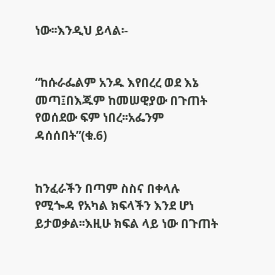ነው፡፡እንዲህ ይላል፡-


“ከሱራፌልም አንዱ እየበረረ ወደ እኔ መጣ፤በእጁም ከመሠዊያው በጉጠት የወሰደው ፍም ነበረ፡፡አፌንም ዳሰሰበት”(ቁ.6)


ከንፈራችን በጣም ስስና በቀላሉ የሚጐዳ የአካል ክፍላችን እንደ ሆነ ይታወቃል፡፡እዚሁ ክፍል ላይ ነው በጉጠት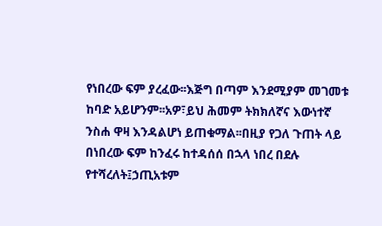የነበረው ፍም ያረፈው፡፡እጅግ በጣም እንደሚያም መገመቱ ከባድ አይሆንም፡፡አዎ፣ይህ ሕመም ትክክለኛና እውነተኛ ንስሐ ዋዛ እንዳልሆነ ይጠቁማል፡፡በዚያ የጋለ ጉጠት ላይ በነበረው ፍም ከንፈሩ ከተዳሰሰ በኋላ ነበረ በደሉ የተሻረለት፤ኃጢአቱም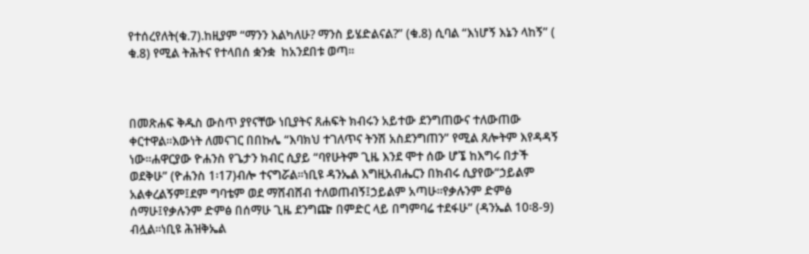የተሰረየለት(ቁ.7).ከዚያም “ማንን እልካለሁ? ማንስ ይሄድልናል?” (ቁ.8) ሲባል “እነሆኝ እኔን ላከኝ” ( ቁ.8) የሚል ትሕትና የተላበሰ ቋንቋ  ከአንደበቱ ወጣ፡፡



በመጽሐፍ ቅዱስ ውስጥ ያየናቸው ነቢያትና ጸሐፍት ክብሩን አይተው ደንግጠውና ተለውጠው ቀርተዋል፡፡እውነት ለመናገር በበኩሌ “እባክህ ተገለጥና ትንሽ አስደንግጠን” የሚል ጸሎትም እየዳዳኝ ነው፡፡ሐዋርያው ዮሐንስ የጌታን ክብር ሲያይ “ባየሁትም ጊዜ እንደ ሞተ ሰው ሆኜ ከእግሩ በታች ወደቅሁ” (ዮሐንስ 1፡17)ብሎ ተናግሯል፡፡ነቢዩ ዳንኤል እግዚአብሔርን በክብሩ ሲያየው“ኃይልም አልቀረልኝም፤ደም ግባቴም ወደ ማሸብሸብ ተለወጠብኝ፤ኃይልም አጣሁ፡፡የቃሉንም ድምፅ ሰማሁ፤የቃሉንም ድምፅ በሰማሁ ጊዜ ደንግጬ በምድር ላይ በግምባሬ ተደፋሁ” (ዳንኤል 10፡8-9) ብሏል፡፡ነቢዩ ሕዝቅኤል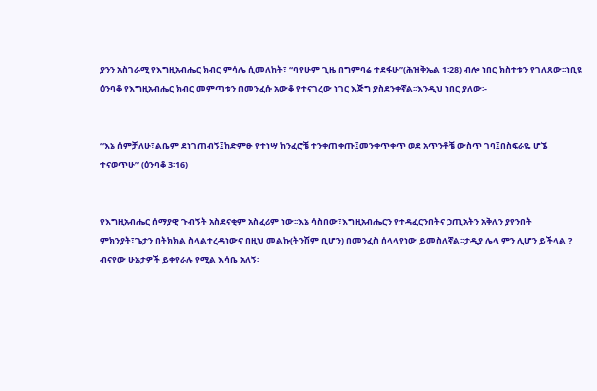ያንን አስገራሚ የእግዚአብሔር ክብር ምሳሌ ሲመለከት፣ “ባየሁም ጊዜ በግምባሬ ተደፋሁ”(ሕዝቅኤል 1፡28) ብሎ ነበር ክስተቱን የገለጸው፡፡ነቢዩ ዕንባቆ የእግዚአብሔር ክብር መምጣቱን በመንፈሱ አውቆ የተናገረው ነገር እጅግ ያስደንቀኛል፡፡እንዲህ ነበር ያለው፡-


“እኔ ሰምቻለሁ፣ልቤም ደነገጠብኝ፤ከድምፁ የተነሣ ከንፈሮቼ ተንቀጠቀጡ፤መንቀጥቀጥ ወደ አጥንቶቼ ውስጥ ገባ፤በስፍራዬ ሆኜ ተናወጥሁ” (ዕንባቆ 3፡16)


የእግዚአብሔር ሰማያዊ ጉብኝት አስደናቂም አስፈሪም ነው፡፡እኔ ሳስበው፣እግዚአብሔርን የተዳፈርንበትና ኃጢአትን አቅለን ያየንበት ምክንያት፣ጌታን በትክክል ስላልተረዳነውና በዚህ መልኩ(ትንሽም ቢሆን) በመንፈስ ሰላላየነው ይመስለኛል፡፡ታዲያ ሌላ ምን ሊሆን ይችላል ? ብናየው ሁኔታዎች ይቀየራሉ የሚል እሳቤ አለኝ፡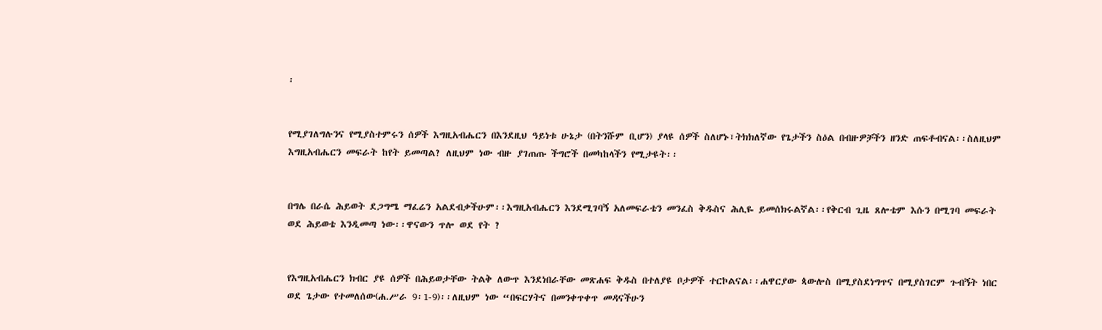፡


የሚያገለግሉንና የሚያስተምሩን ሰዎች እግዚአብሔርን በእንደዚህ ዓይነቱ ሁኔታ (በትንሹም ቢሆን) ያላዩ ሰዎች ስለሆኑ፣ትክክለኛው የጌታችን ስዕል በብዙዎቻችን ዘንድ ጠፍቶብናል፡፡ስለዚህም እግዚአብሔርን መፍራት ከየት ይመጣል? ለዚህም ነው ብዙ ያገጠጡ ችግሮች በመካከላችን የሚታዩት፡፡


በግሌ በራሴ ሕይወት ደጋግሜ ማፈሬን አልደብቃችሁም፡፡እግዚአብሔርን እንደሚገባኝ አለመፍራቴን መንፈስ ቅዱስና ሕሊዬ ይመሰክሩልኛል፡፡የቅርብ ጊዜ ጸሎቴም እሱን በሚገባ መፍራት ወደ ሕይወቴ እንዲመጣ ነው፡፡ዋናውን ጥሎ ወደ የት ?


የእግዚአብሔርን ክብር ያዩ ሰዎች በሕይወታቸው ትልቅ ለውጥ እንደነበራቸው መጽሐፍ ቅዱስ በተለያዩ ቦታዎች ተርኮልናል፡፡ሐዋርያው ጳውሎስ በሚያስደነግጥና በሚያስገርም ጉብኝት ነበር ወደ ጌታው የተመለሰው(ሐ.ሥራ 9፡1-9)፡፡ለዚህም ነው “በፍርሃትና በመንቀጥቀጥ መዳናችሁን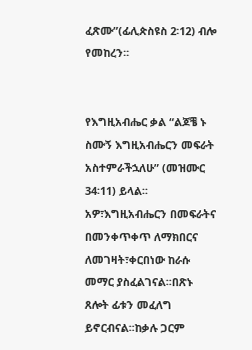ፈጽሙ”(ፊሊጵስዩስ 2፡12) ብሎ የመከረን፡፡


የእግዚአብሔር ቃል “ልጆቼ ኑ ስሙኝ እግዚአብሔርን መፍራት አስተምራችኋለሁ” (መዝሙር 34፡11) ይላል፡፡አዎ፣እግዚአብሔርን በመፍራትና በመንቀጥቀጥ ለማክበርና ለመገዛት፣ቀርበነው ከራሱ መማር ያስፈልገናል፡፡በጽኑ ጸሎት ፊቱን መፈለግ ይኖርብናል፡፡ከቃሉ ጋርም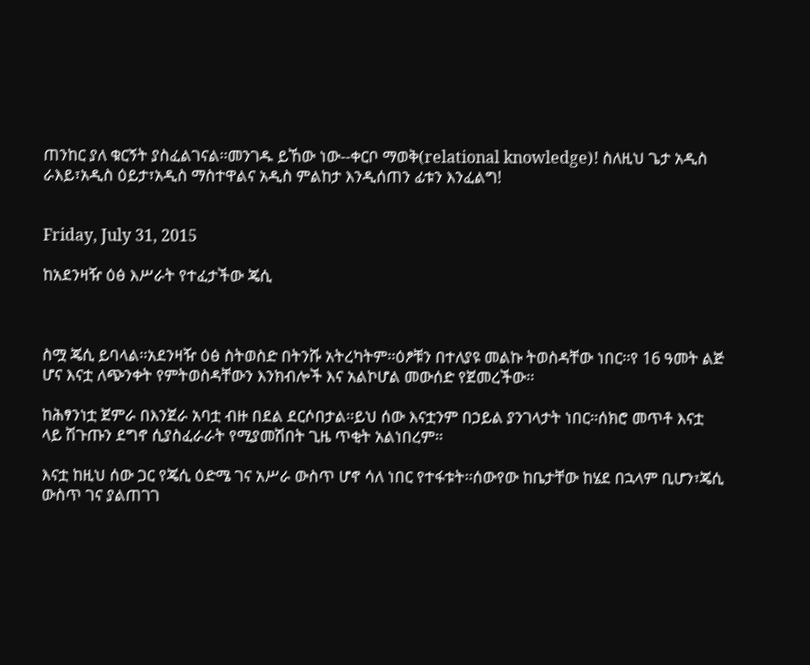ጠንከር ያለ ቁርኝት ያስፈልገናል፡፡መንገዱ ይኸው ነው--ቀርቦ ማወቅ(relational knowledge)! ስለዚህ ጌታ አዲስ ራእይ፣አዲስ ዕይታ፣አዲስ ማስተዋልና አዲስ ምልከታ እንዲሰጠን ፊቱን እንፈልግ!


Friday, July 31, 2015

ከአደንዛዥ ዕፅ እሥራት የተፈታችው ጄሲ



ስሟ ጄሲ ይባላል፡፡አደንዛዥ ዕፅ ስትወስድ በትንሹ አትረካትም፡፡ዕፆቹን በተለያዩ መልኩ ትወስዳቸው ነበር፡፡የ 16 ዓመት ልጅ ሆና እናቷ ለጭንቀት የምትወስዳቸውን እንክብሎች እና አልኮሆል መውሰድ የጀመረችው፡፡

ከሕፃንነቷ ጀምራ በእንጀራ አባቷ ብዙ በደል ደርሶበታል፡፡ይህ ሰው እናቷንም በኃይል ያንገላታት ነበር፡፡ሰክሮ መጥቶ እናቷ ላይ ሽጉጡን ደግኖ ሲያስፈራራት የሚያመሽበት ጊዜ ጥቂት አልነበረም፡፡

እናቷ ከዚህ ሰው ጋር የጄሲ ዕድሜ ገና አሥራ ውስጥ ሆኖ ሳለ ነበር የተፋቱት፡፡ሰውየው ከቤታቸው ከሄደ በኋላም ቢሆን፣ጄሲ ውስጥ ገና ያልጠገገ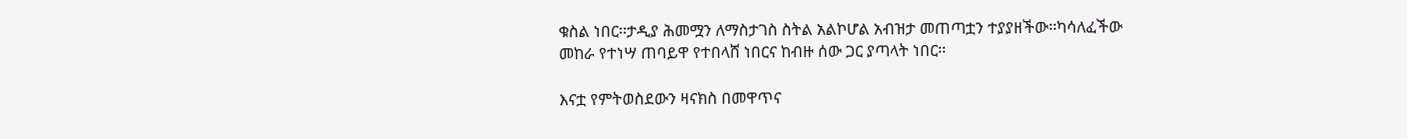ቁስል ነበር፡፡ታዲያ ሕመሟን ለማስታገስ ስትል አልኮሆል አብዝታ መጠጣቷን ተያያዘችው፡፡ካሳለፈችው መከራ የተነሣ ጠባይዋ የተበላሸ ነበርና ከብዙ ሰው ጋር ያጣላት ነበር፡፡

እናቷ የምትወስደውን ዛናክስ በመዋጥና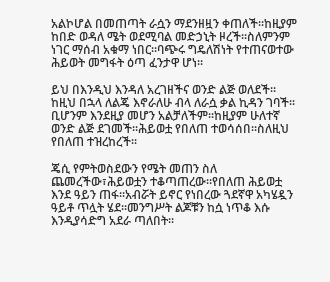አልኮሆል በመጠጣት ራሷን ማደንዘዟን ቀጠለች፡፡ከዚያም ከበድ ወዳለ ሜት ወደሚባል መድኃኒት ዞረች፡፡ስለምንም ነገር ማሰብ አቁማ ነበር፡፡ባጭሩ ግዴለሽነት የተጠናወተው ሕይወት መግፋት ዕጣ ፈንታዋ ሆነ፡፡

ይህ በእንዲህ እንዳለ አረገዘችና ወንድ ልጅ ወለደች፡፡ከዚህ በኋላ ለልጄ እኖራለሁ ብላ ለራሷ ቃል ኪዳን ገባች፡፡ቢሆንም እንደዚያ መሆን አልቻለችም፡፡ከዚያም ሁለተኛ ወንድ ልጅ ደገመች፡፡ሕይወቷ የበለጠ ተወሳሰበ፡፡ስለዚህ የበለጠ ተዝረከረች፡፡

ጄሲ የምትወስደውን የሜት መጠን ስለ ጨመረችው፣ሕይወቷን ተቆጣጠረው፡፡የበለጠ ሕይወቷ እንደ ዓይን ጠፋ፡፡አብሯት ይኖር የነበረው ጓደኛዋ አካሄዷን ዓይቶ ጥሏት ሄደ፡፡መንግሥት ልጆቹን ከሷ ነጥቆ እሱ እንዲያሳድግ አደራ ጣለበት፡፡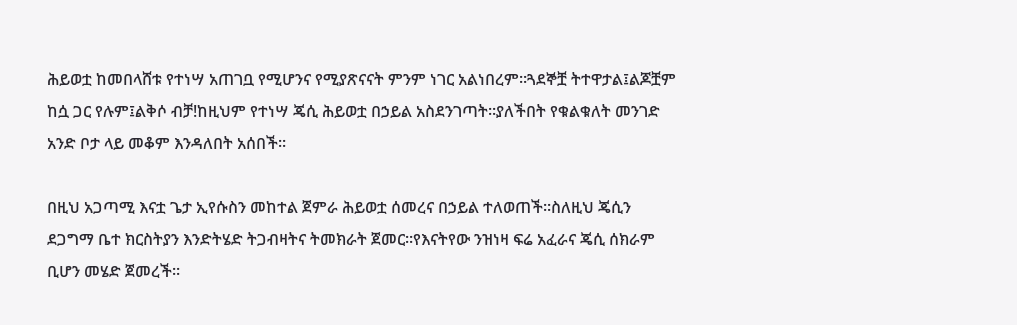ሕይወቷ ከመበላሸቱ የተነሣ አጠገቧ የሚሆንና የሚያጽናናት ምንም ነገር አልነበረም፡፡ጓደኞቿ ትተዋታል፤ልጆቿም ከሷ ጋር የሉም፤ልቅሶ ብቻ!ከዚህም የተነሣ ጄሲ ሕይወቷ በኃይል አስደንገጣት፡፡ያለችበት የቁልቁለት መንገድ አንድ ቦታ ላይ መቆም እንዳለበት አሰበች፡፡

በዚህ አጋጣሚ እናቷ ጌታ ኢየሱስን መከተል ጀምራ ሕይወቷ ሰመረና በኃይል ተለወጠች፡፡ስለዚህ ጄሲን ደጋግማ ቤተ ክርስትያን እንድትሄድ ትጋብዛትና ትመክራት ጀመር፡፡የእናትየው ንዝነዛ ፍሬ አፈራና ጄሲ ሰክራም ቢሆን መሄድ ጀመረች፡፡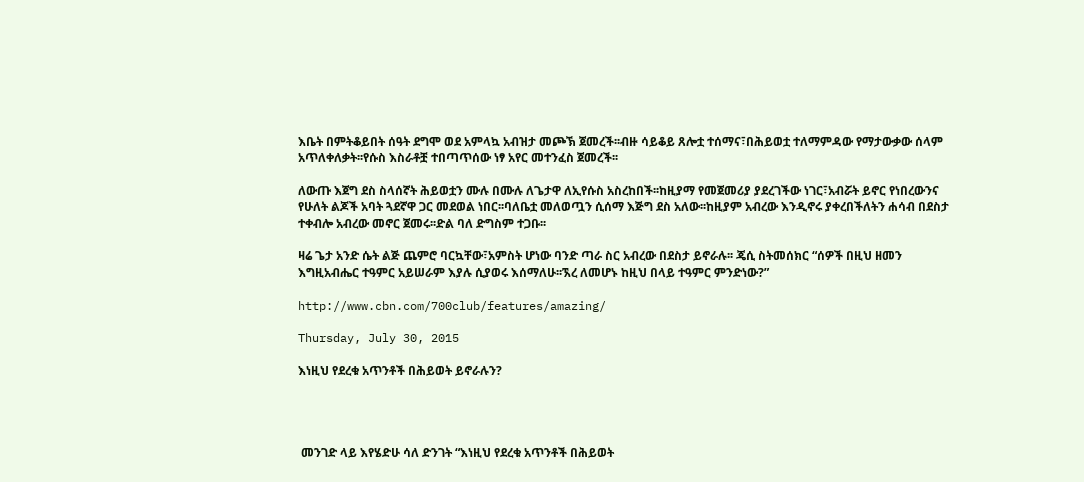እቤት በምትቆይበት ሰዓት ደግሞ ወደ አምላኳ አብዝታ መጮኽ ጀመረች፡፡ብዙ ሳይቆይ ጸሎቷ ተሰማና፣በሕይወቷ ተለማምዳው የማታውቃው ሰላም አጥለቀለቃት፡፡የሱስ እስራቶቿ ተበጣጥሰው ነፃ አየር መተንፈስ ጀመረች፡፡

ለውጡ እጀግ ደስ ስላሰኛት ሕይወቷን ሙሉ በሙሉ ለጌታዋ ለኢየሱስ አስረከበች፡፡ከዚያማ የመጀመሪያ ያደረገችው ነገር፣አብሯት ይኖር የነበረውንና የሁለት ልጆች አባት ጓደኛዋ ጋር መደወል ነበር፡፡ባለቤቷ መለወጧን ሲሰማ እጅግ ደስ አለው፡፡ከዚያም አብረው እንዲኖሩ ያቀረበችለትን ሐሳብ በደስታ ተቀብሎ አብረው መኖር ጀመሩ፡፡ድል ባለ ድግስም ተጋቡ፡፡

ዛሬ ጌታ አንድ ሴት ልጅ ጨምሮ ባርኳቸው፣አምስት ሆነው ባንድ ጣራ ስር አብረው በደስታ ይኖራሉ፡፡ ጄሲ ስትመሰክር “ሰዎች በዚህ ዘመን እግዚአብሔር ተዓምር አይሠራም እያሉ ሲያወሩ እሰማለሁ፡፡ኧረ ለመሆኑ ከዚህ በላይ ተዓምር ምንድነው?”

http://www.cbn.com/700club/features/amazing/

Thursday, July 30, 2015

እነዚህ የደረቁ አጥንቶች በሕይወት ይኖራሉን?




 መንገድ ላይ እየሄድሁ ሳለ ድንገት “እነዚህ የደረቁ አጥንቶች በሕይወት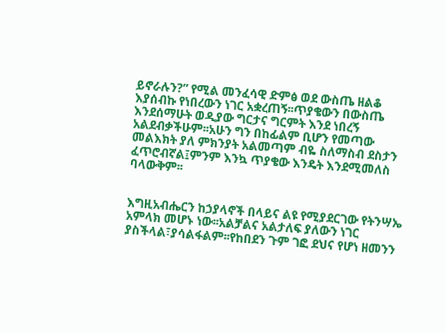ይኖራሉን?” የሚል መንፈሳዊ ድምፅ ወደ ውስጤ ዘልቆ እያሰብኩ የነበረውን ነገር አቋረጠኝ፡፡ጥያቄውን በውስጤ እንደሰማሁት ወዲያው ግርታና ግርምት እንደ ነበረኝ አልደብቃችሁም፡፡አሁን ግን በከፊልም ቢሆን የመጣው መልእክት ያለ ምክንያት አልመጣም ብዬ ስለማስብ ደስታን ፈጥሮብኛል፤ምንም እንኳ ጥያቄው እንዴት እንደሚመለስ ባላውቅም፡፡


እግዚአብሔርን ከኃያላኖች በላይና ልዩ የሚያደርገው የትንሣኤ አምላክ መሆኑ ነው፡፡አልቻልና አልታለፍ ያለውን ነገር ያስችላል፣ያሳልፋልም፡፡የከበደን ጉም ገፎ ደህና የሆነ ዘመንን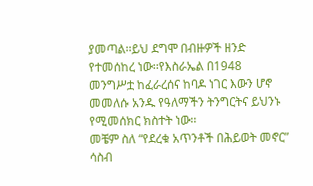ያመጣል፡፡ይህ ደግሞ በብዙዎች ዘንድ የተመሰከረ ነው፡፡የእስራኤል በ1948 መንግሥቷ ከፈራረሰና ከባዶ ነገር እውን ሆኖ መመለሱ አንዱ የዓለማችን ትንግርትና ይህንኑ የሚመሰክር ክስተት ነው፡፡
መቼም ስለ “የደረቁ አጥንቶች በሕይወት መኖር” ሳስብ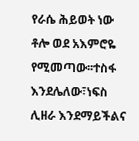የራሴ ሕይወት ነው ቶሎ ወደ አእምሮዬ የሚመጣው፡፡ተስፋ እንደሌለው፣ነፍስ ሊዘራ እንደማይችልና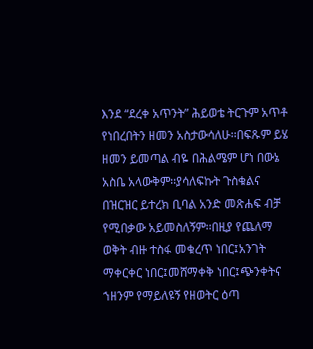እንደ “ደረቀ አጥንት” ሕይወቴ ትርጉም አጥቶ የነበረበትን ዘመን አስታውሳለሁ፡፡በፍጹም ይሄ ዘመን ይመጣል ብዬ በሕልሜም ሆነ በውኔ አስቤ አላውቅም፡፡ያሳለፍኩት ጉስቁልና በዝርዝር ይተረክ ቢባል አንድ መጽሐፍ ብቻ የሚበቃው አይመስለኝም፡፡በዚያ የጨለማ ወቅት ብዙ ተስፋ መቁረጥ ነበር፤አንገት ማቀርቀር ነበር፤መሸማቀቅ ነበር፤ጭንቀትና ኀዘንም የማይለዩኝ የዘወትር ዕጣ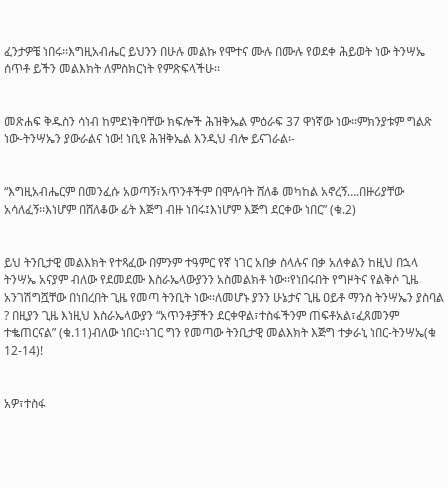ፈንታዎቼ ነበሩ፡፡እግዚአብሔር ይህንን በሁሉ መልኩ የሞተና ሙሉ በሙሉ የወደቀ ሕይወት ነው ትንሣኤ ሰጥቶ ይችን መልእክት ለምስክርነት የምጽፍላችሁ፡፡


መጽሐፍ ቅዱስን ሳነብ ከምደነቅባቸው ክፍሎች ሕዝቅኤል ምዕራፍ 37 ዋነኛው ነው፡፡ምክንያቱም ግልጽ ነው-ትንሣኤን ያውራልና ነው! ነቢዩ ሕዝቅኤል እንዲህ ብሎ ይናገራል፡-


“እግዚአብሔርም በመንፈሱ አወጣኝ፣አጥንቶችም በሞሉባት ሸለቆ መካከል አኖረኝ….በዙሪያቸው አሳለፈኝ፡፡እነሆም በሸለቆው ፊት እጅግ ብዙ ነበሩ፤እነሆም እጅግ ደርቀው ነበር” (ቁ.2)


ይህ ትንቢታዊ መልእክት የተጻፈው በምንም ተዓምር የኛ ነገር አበቃ ስላሉና በቃ አለቀልን ከዚህ በኋላ ትንሣኤ አናያም ብለው የደመደሙ እስራኤላውያንን አስመልክቶ ነው፡፡የነበሩበት የግዞትና የልቅሶ ጊዜ አንገሽግሿቸው በነበረበት ጊዜ የመጣ ትንቢት ነው፡፡ለመሆኑ ያንን ሁኔታና ጊዜ ዐይቶ ማንስ ትንሣኤን ያስባል ? በዚያን ጊዜ እነዚህ እስራኤላውያን “አጥንቶቻችን ደርቀዋል፣ተስፋችንም ጠፍቶአል፣ፈጸመንም ተቈጠርናል” (ቁ.11)ብለው ነበር፡፡ነገር ግን የመጣው ትንቢታዊ መልእክት እጅግ ተቃራኒ ነበር-ትንሣኤ(ቁ 12-14)!


አዎ፣ተስፋ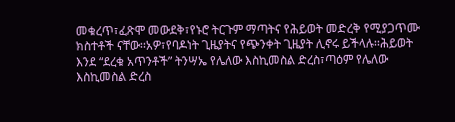መቁረጥ፣ፈጽሞ መውደቅ፣የኑሮ ትርጉም ማጣትና የሕይወት መድረቅ የሚያጋጥሙ ክስተቶች ናቸው፡፡አዎ፣የባዶነት ጊዜያትና የጭንቀት ጊዜያት ሊኖሩ ይችላሉ፡፡ሕይወት እንደ “ደረቁ አጥንቶች” ትንሣኤ የሌለው እስኪመስል ድረስ፣ጣዕም የሌለው እስኪመስል ድረስ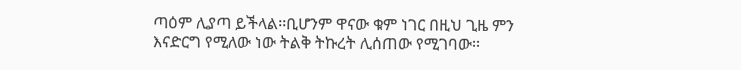ጣዕም ሊያጣ ይችላል፡፡ቢሆንም ዋናው ቁም ነገር በዚህ ጊዜ ምን እናድርግ የሚለው ነው ትልቅ ትኩረት ሊሰጠው የሚገባው፡፡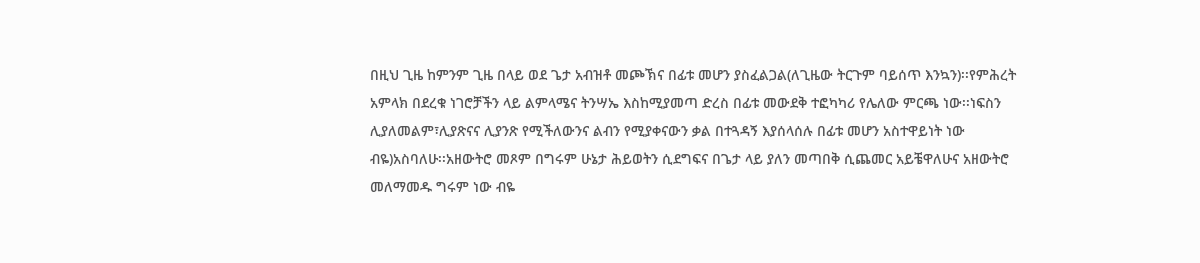በዚህ ጊዜ ከምንም ጊዜ በላይ ወደ ጌታ አብዝቶ መጮኽና በፊቱ መሆን ያስፈልጋል(ለጊዜው ትርጉም ባይሰጥ እንኳን)፡፡የምሕረት አምላክ በደረቁ ነገሮቻችን ላይ ልምላሜና ትንሣኤ እስከሚያመጣ ድረስ በፊቱ መውደቅ ተፎካካሪ የሌለው ምርጫ ነው፡፡ነፍስን ሊያለመልም፣ሊያጽናና ሊያንጽ የሚችለውንና ልብን የሚያቀናውን ቃል በተጓዳኝ እያሰላሰሉ በፊቱ መሆን አስተዋይነት ነው ብዬ)አስባለሁ፡፡አዘውትሮ መጾም በግሩም ሁኔታ ሕይወትን ሲደግፍና በጌታ ላይ ያለን መጣበቅ ሲጨመር አይቼዋለሁና አዘውትሮ መለማመዱ ግሩም ነው ብዬ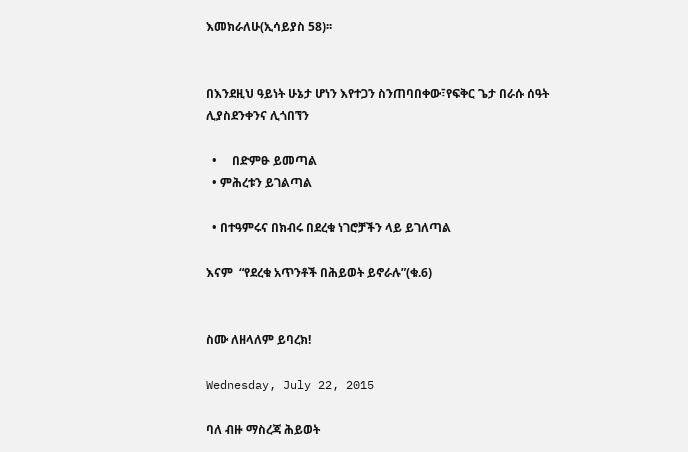እመክራለሁ(ኢሳይያስ 58)፡፡


በእንደዚህ ዓይነት ሁኔታ ሆነን እየተጋን ስንጠባበቀው፣የፍቅር ጌታ በራሱ ሰዓት ሊያስደንቀንና ሊጎበኘን

  •     በድምፁ ይመጣል
  • ምሕረቱን ይገልጣል

  • በተዓምሩና በክብሩ በደረቁ ነገሮቻችን ላይ ይገለጣል

እናም  “የደረቁ አጥንቶች በሕይወት ይኖራሉ”(ቁ.6)


ስሙ ለዘላለም ይባረክ!

Wednesday, July 22, 2015

ባለ ብዙ ማስረጃ ሕይወት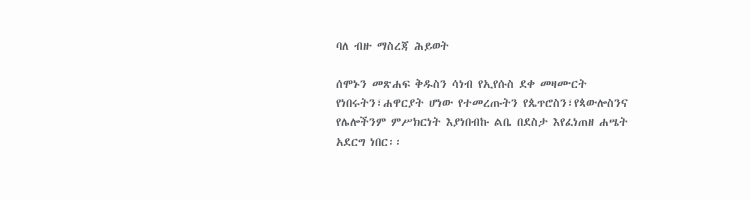ባለ ብዙ ማስረጃ ሕይወት

ሰሞኑን መጽሐፍ ቅዱስን ሳነብ የኢየሱስ ደቀ መዛሙርት የነበሩትን፣ሐዋርያት ሆነው የተመረጡትን የጴጥሮስን፣የጳውሎስንና የሌሎችንም ምሥክርነት እያነበብኩ ልቤ በደስታ እየፈነጠዘ ሐሤት አደርግ ነበር፡፡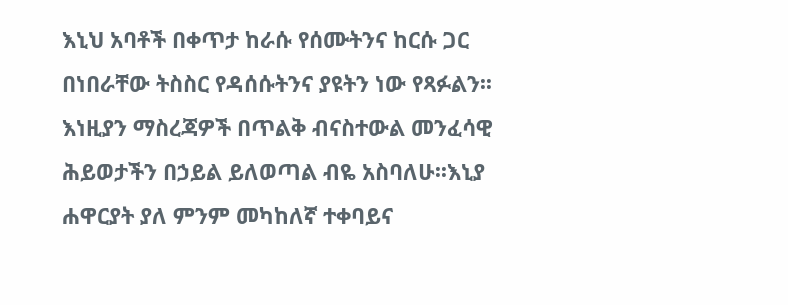እኒህ አባቶች በቀጥታ ከራሱ የሰሙትንና ከርሱ ጋር በነበራቸው ትስስር የዳሰሱትንና ያዩትን ነው የጻፉልን፡፡እነዚያን ማስረጃዎች በጥልቅ ብናስተውል መንፈሳዊ ሕይወታችን በኃይል ይለወጣል ብዬ አስባለሁ፡፡እኒያ ሐዋርያት ያለ ምንም መካከለኛ ተቀባይና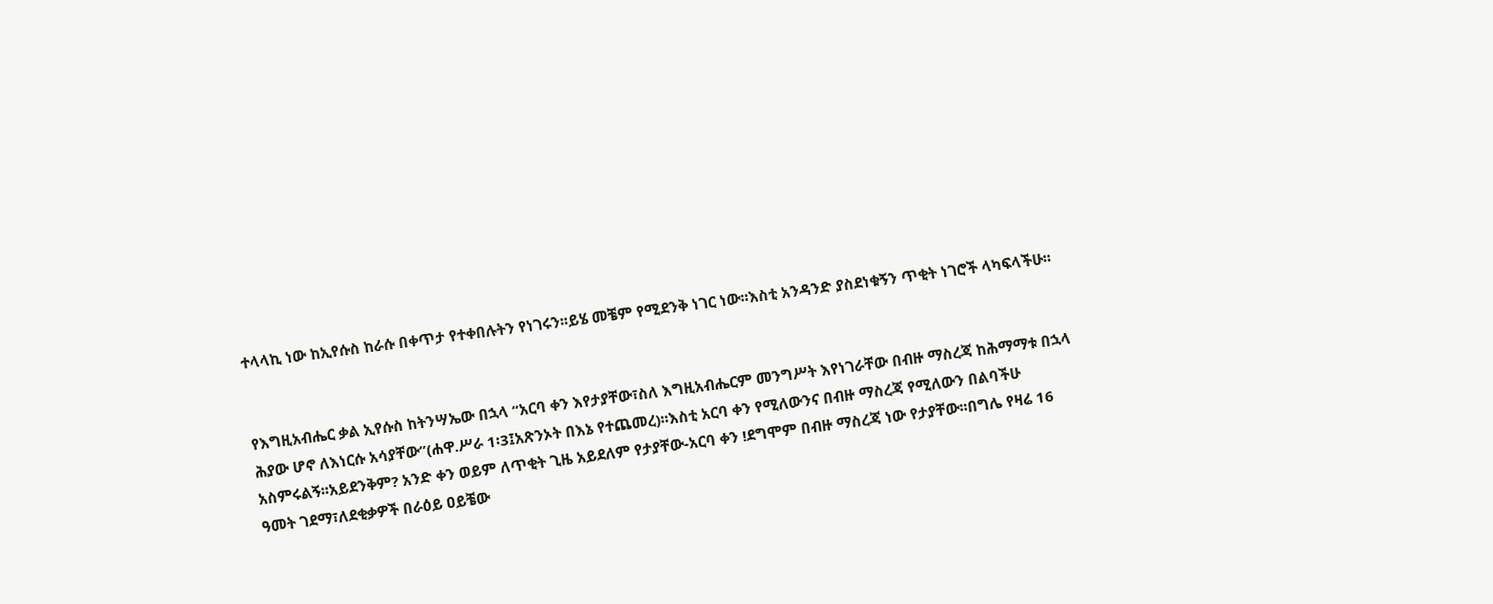ተላላኪ ነው ከኢየሱስ ከራሱ በቀጥታ የተቀበሉትን የነገሩን፡፡ይሄ መቼም የሚደንቅ ነገር ነው፡፡እስቲ አንዳንድ ያስደነቁኝን ጥቂት ነገሮች ላካፍላችሁ፡፡


የእግዚአብሔር ቃል ኢየሱስ ከትንሣኤው በኋላ “አርባ ቀን እየታያቸው፣ስለ እግዚአብሔርም መንግሥት እየነገራቸው በብዙ ማስረጃ ከሕማማቱ በኋላ ሕያው ሆኖ ለእነርሱ አሳያቸው”(ሐዋ.ሥራ 1፡3፤አጽንኦት በእኔ የተጨመረ)፡፡እስቲ አርባ ቀን የሚለውንና በብዙ ማስረጃ የሚለውን በልባችሁ አስምሩልኝ፡፡አይደንቅም? አንድ ቀን ወይም ለጥቂት ጊዜ አይደለም የታያቸው-አርባ ቀን !ደግሞም በብዙ ማስረጃ ነው የታያቸው፡፡በግሌ የዛሬ 16 ዓመት ገደማ፣ለደቂቃዎች በራዕይ ዐይቼው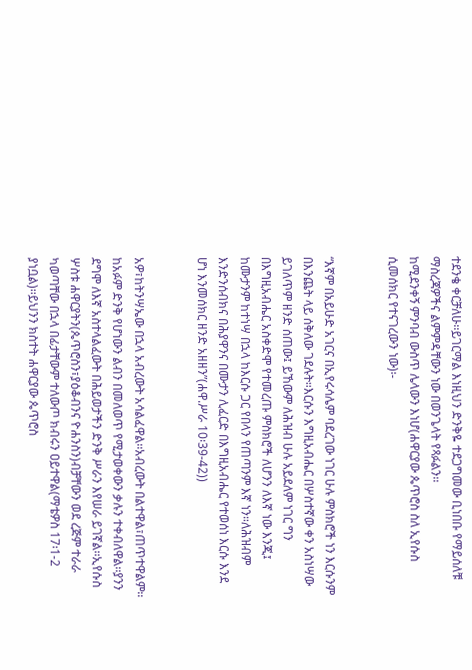ተደንቄ ቀርቻለሁ፡፡ይገርማል እነዚህን ድንቅዬ ተደጋግመው ቢነበቡ የማይሰለቹ ማስረጃዎችና ልምምዳቸውን ነው በወንጌላት የጻፉልን፡፡
ከሚደንቀኝ ምንባብ ውስጥ ሌላውን እነሆ(ሐዋርያው ጴጥሮስ ስለ ኢየሱስ ሲመሰክር የተናገረውን ነው)፡-


“እኛም በአይሁድ አገርና በኢየሩሳሌም ባደረገው ነገር ሁሉ ምስክሮች ነን እርሱንም በእንጨት ላይ ሰቅለው ገደሉት።እርሱን እግዚአብሔር በሦስተኛው ቀን አስነሣው ይገለጥም ዘንድ ሰጠው፤ ይኸውም ለሕዝብ ሁሉ አይደለም ነገር ግን በእግዚአብሔር አስቀድሞ የተመረጡ ምስክሮች ለሆንን ለእኛ ነው እንጂ፤ ከሙታንም ከተነሣ በኋላ ከእርሱ ጋር የበላን የጠጣንም እኛ ነን።ለሕዝብም እንድንሰብክና በሕያዋንና በሙታን ሊፈርድ በእግዚአብሔር የተወሰነ እርሱ እንደ ሆነ እንመሰክር ዘንድ አዘዘን”(ሐዋ.ሥራ 10፡39-42))


አዎ፣ከትንሣኤው በኋላ አብረውት አሳልፈዋል፡፡አብረውት በልተዋል፣ጠጥተዋልም፡፡ከአፉም ድንቅ የሆነውን ልብን በመለወጥ የሚታወቀውን ቃሉን ተቀብለዋል፡፡ያንን ደግሞ ለእኛ አስተላልፈውት በሕይወታችን ድንቅ ሥራን እየሠራ ይገኛል፡፡ኢየሱስ ሦስቱ ሐዋርያትን(ጴጥሮስን፣ያዕቆብንና ዮሐንስን)ብቻቸውን ወደ ረጅም ተራራ ካወጣቸው በኋላ በፊታቸውም ተለውጦ ክብሩን ዐይተዋል(ማቴዎስ 17፡1-2 ያነቧል)፡፡ይህንን ክስተት ሐዋርያው ጴጥሮስ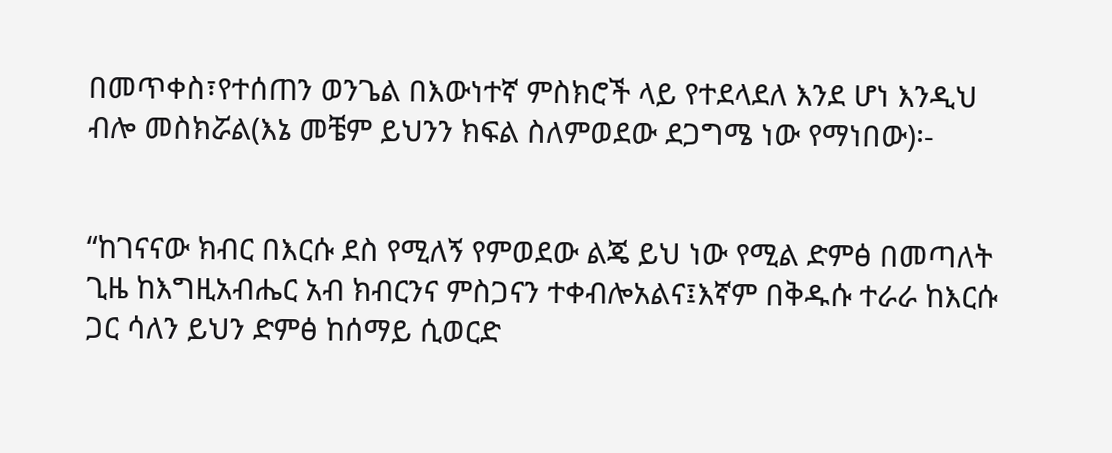በመጥቀስ፣የተሰጠን ወንጌል በእውነተኛ ምስክሮች ላይ የተደላደለ እንደ ሆነ እንዲህ ብሎ መስክሯል(እኔ መቼም ይህንን ክፍል ስለምወደው ደጋግሜ ነው የማነበው)፡-


“ከገናናው ክብር በእርሱ ደስ የሚለኝ የምወደው ልጄ ይህ ነው የሚል ድምፅ በመጣለት ጊዜ ከእግዚአብሔር አብ ክብርንና ምስጋናን ተቀብሎአልና፤እኛም በቅዱሱ ተራራ ከእርሱ ጋር ሳለን ይህን ድምፅ ከሰማይ ሲወርድ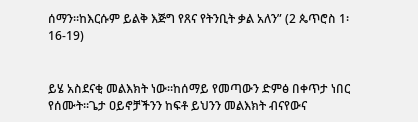ሰማን።ከእርሱም ይልቅ እጅግ የጸና የትንቢት ቃል አለን” (2 ጴጥሮስ 1፡16-19)


ይሄ አስደናቂ መልእክት ነው፡፡ከሰማይ የመጣውን ድምፅ በቀጥታ ነበር የሰሙት፡፡ጌታ ዐይኖቻችንን ከፍቶ ይህንን መልእክት ብናየውና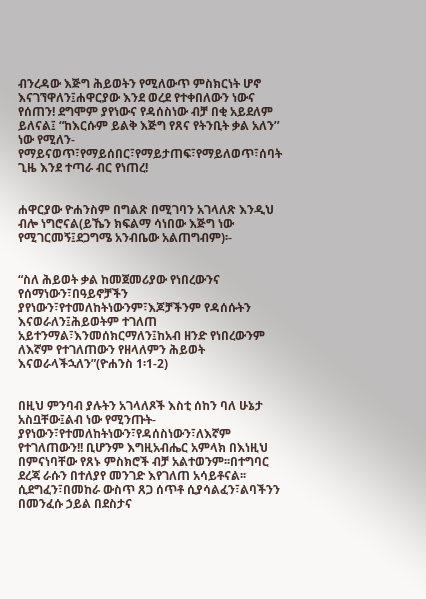ብንረዳው እጅግ ሕይወትን የሚለውጥ ምስክርነት ሆኖ እናገኘዋለን፤ሐዋርያው እንደ ወረደ የተቀበለውን ነውና የሰጠን! ደግሞም ያየነውና የዳሰስነው ብቻ በቂ አይደለም ይለናል፤ “ከእርሱም ይልቅ እጅግ የጸና የትንቢት ቃል አለን’’ ነው የሚለን-የማይናወጥ፣የማይሰበር፣የማይታጠፍ፣የማይለወጥ፣ሰባት ጊዜ እንደ ተጣራ ብር የነጠረ!


ሐዋርያው ዮሐንስም በግልጽ በሚገባን አገላለጽ እንዲህ ብሎ ነግሮናል(ይኼን ክፍልማ ሳነበው እጅግ ነው የሚገርመኝ፤ደጋግሜ አንብቤው አልጠግብም)፡-


“ስለ ሕይወት ቃል ከመጀመሪያው የነበረውንና የሰማነውን፣በዓይኖቻችን ያየነውን፣የተመለከትነውንም፣እጆቻችንም የዳሰሱትን እናወራለን፤ሕይወትም ተገለጠ አይተንማል፣እንመሰክርማለን፤ከአብ ዘንድ የነበረውንም ለእኛም የተገለጠውን የዘላለምን ሕይወት እናወራላችኋለን”(ዮሐንስ 1፡1-2)


በዚህ ምንባብ ያሉትን አገላለጾች እስቲ ሰከን ባለ ሁኔታ አስቧቸው፤ልብ ነው የሚንጡት-ያየነውን፣የተመለከትነውን፣የዳሰስነውን፣ለእኛም የተገለጠውን!! ቢሆንም እግዚአብሔር አምላክ በእነዚህ በምናነባቸው የጸኑ ምስክሮች ብቻ አልተወንም፡፡በተግባር ደረጃ ራሱን በተለያየ መንገድ እየገለጠ አሳይቶናል፡፡ሲደግፈን፣በመከራ ውስጥ ጸጋ ሰጥቶ ሲያሳልፈን፣ልባችንን በመንፈሱ ኃይል በደስታና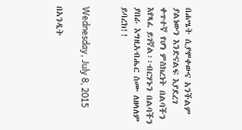በሐሤት ሲያሞቀውና አንችልም ያልነውን እንድናልፍ እያደረገ ቀጥተኛ የሆነ ምስክረነት በልባችን እየጻፈ ይገኛል፡፡ብርሃኑን በልባችን ያበራ እግዚአብሔር ስሙ ለዘላለም ይባረክ!!


Wednesday, July 8, 2015

በአንዲት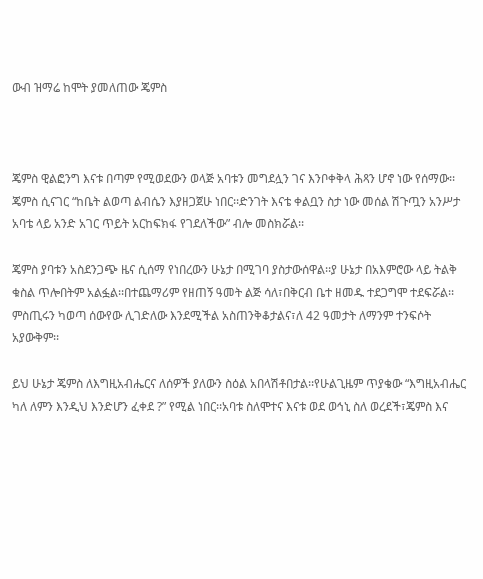ውብ ዝማሬ ከሞት ያመለጠው ጄምስ



ጄምስ ዊልፎንግ እናቱ በጣም የሚወደውን ወላጅ አባቱን መግደሏን ገና እንቦቀቅላ ሕጻን ሆኖ ነው የሰማው፡፡ጄምስ ሲናገር “ከቤት ልወጣ ልብሴን እያዘጋጀሁ ነበር፡፡ድንገት እናቴ ቀልቧን ስታ ነው መሰል ሽጉጧን አንሥታ አባቴ ላይ አንድ አገር ጥይት አርከፍክፋ የገደለችው” ብሎ መስክሯል፡፡

ጄምስ ያባቱን አስደንጋጭ ዜና ሲሰማ የነበረውን ሁኔታ በሚገባ ያስታውሰዋል፡፡ያ ሁኔታ በአእምሮው ላይ ትልቅ ቁስል ጥሎበትም አልፏል፡፡በተጨማሪም የዘጠኝ ዓመት ልጅ ሳለ፣በቅርብ ቤተ ዘመዱ ተደጋግሞ ተደፍሯል፡፡ምስጢሩን ካወጣ ሰውየው ሊገድለው እንደሚችል አስጠንቅቆታልና፣ለ 42 ዓመታት ለማንም ተንፍሶት አያውቅም፡፡

ይህ ሁኔታ ጄምስ ለእግዚአብሔርና ለሰዎች ያለውን ስዕል አበላሽቶበታል፡፡የሁልጊዜም ጥያቄው “እግዚአብሔር ካለ ለምን እንዲህ እንድሆን ፈቀደ ?” የሚል ነበር፡፡አባቱ ስለሞተና እናቱ ወደ ወኅኒ ስለ ወረደች፣ጄምስ እና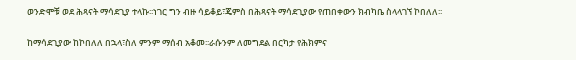ወንድሞቹ ወደ ሕጻናት ማሳደጊያ ተላኩ፡፡ነገር ግን ብዙ ሳይቆይ፣ጄምስ በሕጻናት ማሳደጊያው የጠበቀውን ክብካቤ ስላላገኘ ኮበለለ፡፡

ከማሳደጊያው ከኮበለለ በኋላ፣ስለ ምንም ማሰብ አቆመ፡፡ራሱንም ለመግደል በርካታ የሕክምና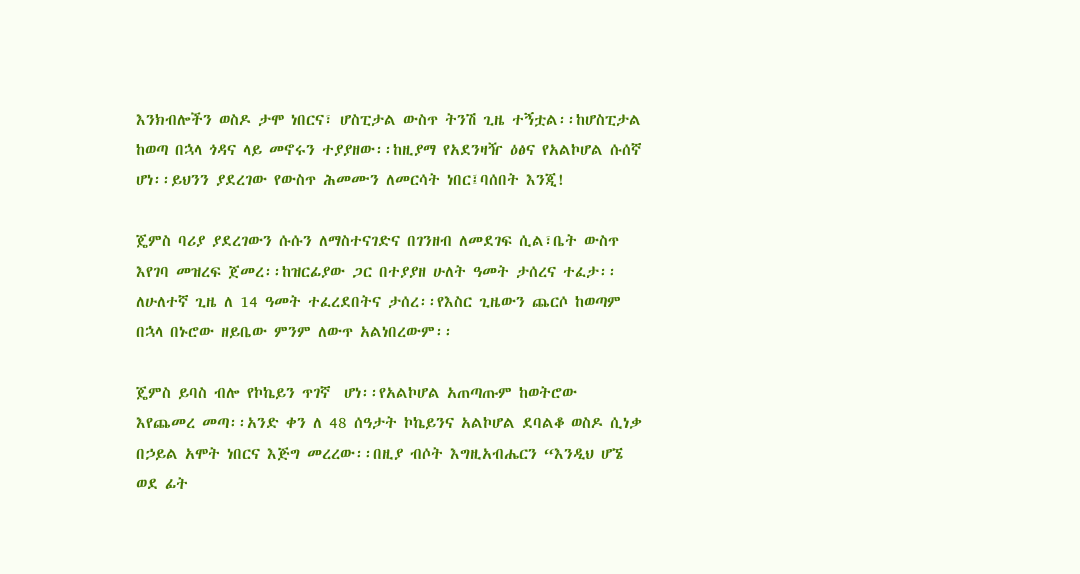እንክብሎችን ወስዶ ታሞ ነበርና፣ ሆስፒታል ውስጥ ትንሽ ጊዜ ተኝቷል፡፡ከሆስፒታል ከወጣ በኋላ ጎዳና ላይ መኖሩን ተያያዘው፡፡ከዚያማ የአደንዛዥ ዕፅና የአልኮሆል ሱሰኛ ሆነ፡፡ይህንን ያደረገው የውስጥ ሕመሙን ለመርሳት ነበር፤ባሰበት እንጂ!

ጄምስ ባሪያ ያደረገውን ሱሱን ለማስተናገድና በገንዘብ ለመደገፍ ሲል፣ቤት ውስጥ እየገባ መዝረፍ ጀመረ፡፡ከዝርፊያው ጋር በተያያዘ ሁለት ዓመት ታሰረና ተፈታ፡፡ለሁለተኛ ጊዜ ለ 14 ዓመት ተፈረደበትና ታሰረ፡፡የእስር ጊዜውን ጨርሶ ከወጣም በኋላ በኑሮው ዘይቤው ምንም ለውጥ አልነበረውም፡፡

ጄምስ ይባስ ብሎ የኮኬይን ጥገኛ  ሆነ፡፡የአልኮሆል አጠጣጡም ከወትሮው እየጨመረ መጣ፡፡አንድ ቀን ለ 48 ሰዓታት ኮኬይንና አልኮሆል ደባልቆ ወስዶ ሲነቃ በኃይል አሞት ነበርና እጅግ መረረው፡፡በዚያ ብሶት እግዚአብሔርን “እንዲህ ሆኜ ወደ ፊት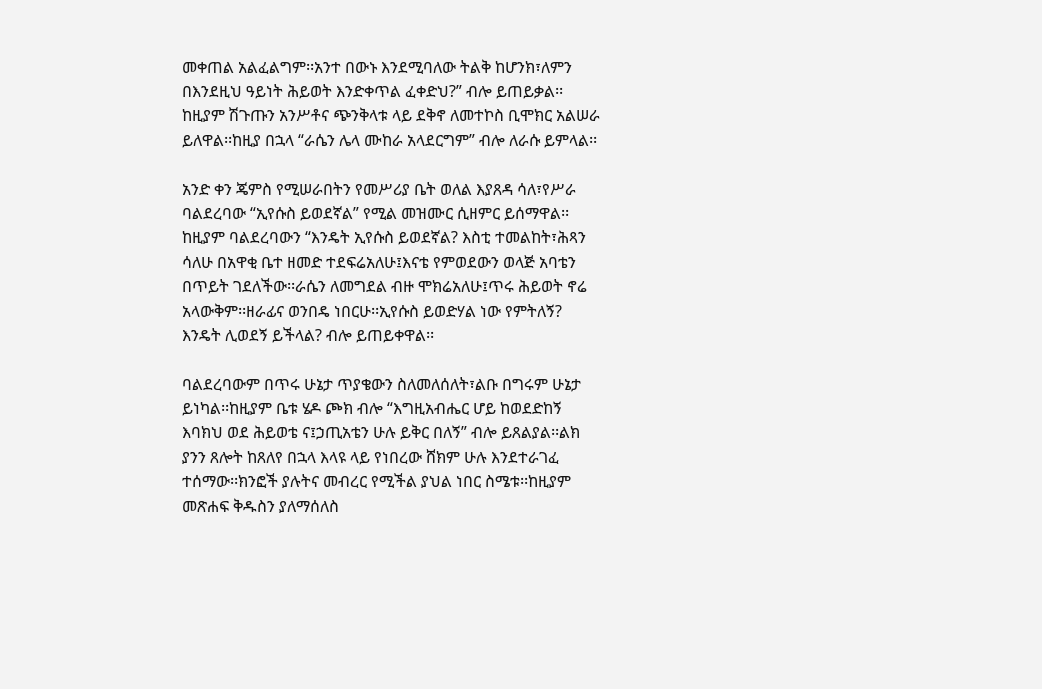መቀጠል አልፈልግም፡፡አንተ በውኑ እንደሚባለው ትልቅ ከሆንክ፣ለምን በእንደዚህ ዓይነት ሕይወት እንድቀጥል ፈቀድህ?” ብሎ ይጠይቃል፡፡ከዚያም ሽጉጡን አንሥቶና ጭንቅላቱ ላይ ደቅኖ ለመተኮስ ቢሞክር አልሠራ ይለዋል፡፡ከዚያ በኋላ “ራሴን ሌላ ሙከራ አላደርግም” ብሎ ለራሱ ይምላል፡፡

አንድ ቀን ጄምስ የሚሠራበትን የመሥሪያ ቤት ወለል እያጸዳ ሳለ፣የሥራ ባልደረባው “ኢየሱስ ይወደኛል” የሚል መዝሙር ሲዘምር ይሰማዋል፡፡ከዚያም ባልደረባውን “እንዴት ኢየሱስ ይወደኛል? እስቲ ተመልከት፣ሕጻን ሳለሁ በአዋቂ ቤተ ዘመድ ተደፍሬአለሁ፤እናቴ የምወደውን ወላጅ አባቴን በጥይት ገደለችው፡፡ራሴን ለመግደል ብዙ ሞክሬአለሁ፤ጥሩ ሕይወት ኖሬ አላውቅም፡፡ዘራፊና ወንበዴ ነበርሁ፡፡ኢየሱስ ይወድሃል ነው የምትለኝ? እንዴት ሊወደኝ ይችላል? ብሎ ይጠይቀዋል፡፡

ባልደረባውም በጥሩ ሁኔታ ጥያቄውን ስለመለሰለት፣ልቡ በግሩም ሁኔታ ይነካል፡፡ከዚያም ቤቱ ሄዶ ጮክ ብሎ “እግዚአብሔር ሆይ ከወደድከኝ እባክህ ወደ ሕይወቴ ና፤ኃጢአቴን ሁሉ ይቅር በለኝ” ብሎ ይጸልያል፡፡ልክ ያንን ጸሎት ከጸለየ በኋላ እላዩ ላይ የነበረው ሸክም ሁሉ እንደተራገፈ ተሰማው፡፡ክንፎች ያሉትና መብረር የሚችል ያህል ነበር ስሜቱ፡፡ከዚያም መጽሐፍ ቅዱስን ያለማሰለስ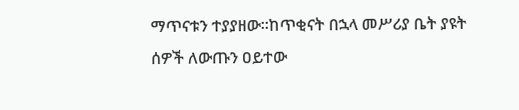ማጥናቱን ተያያዘው፡፡ከጥቂናት በኋላ መሥሪያ ቤት ያዩት ሰዎች ለውጡን ዐይተው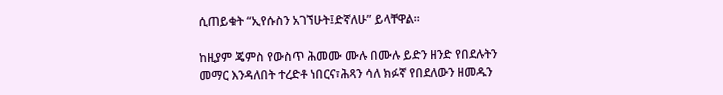ሲጠይቁት “ኢየሱስን አገኘሁት፤ድኛለሁ” ይላቸዋል፡፡

ከዚያም ጄምስ የውስጥ ሕመሙ ሙሉ በሙሉ ይድን ዘንድ የበደሉትን መማር እንዳለበት ተረድቶ ነበርና፣ሕጻን ሳለ ክፉኛ የበደለውን ዘመዱን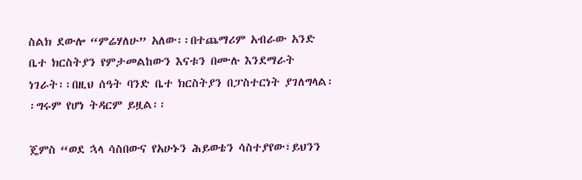ስልክ ደውሎ “ምሬሃለሁ” አለው፡፡በተጨማሪም አብራው አንድ ቤተ ክርስትያን የምታመልከውን እናቱን በሙሉ እንደማራት ነገራት፡፡በዚህ ሰዓት ባንድ ቤተ ክርስትያን በፓስተርነት ያገለግላል፡፡ግሩም የሆነ ትዳርም ይዟል፡፡

ጄምስ “ወደ ኋላ ሳስበውና የአሁኑን ሕይወቴን ሳስተያየው፣ይህንን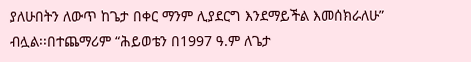ያለሁበትን ለውጥ ከጌታ በቀር ማንም ሊያደርግ እንደማይችል እመሰክራለሁ” ብሏል፡፡በተጨማሪም “ሕይወቴን በ1997 ዓ.ም ለጌታ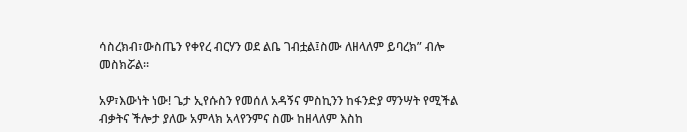ሳስረክብ፣ውስጤን የቀየረ ብርሃን ወደ ልቤ ገብቷል፤ስሙ ለዘላለም ይባረክ” ብሎ መስክሯል፡፡

አዎ፣እውነት ነው! ጌታ ኢየሱስን የመሰለ አዳኝና ምስኪንን ከፋንድያ ማንሣት የሚችል ብቃትና ችሎታ ያለው አምላክ አላየንምና ስሙ ከዘላለም እስከ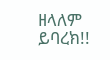ዘላለም ይባረክ!!